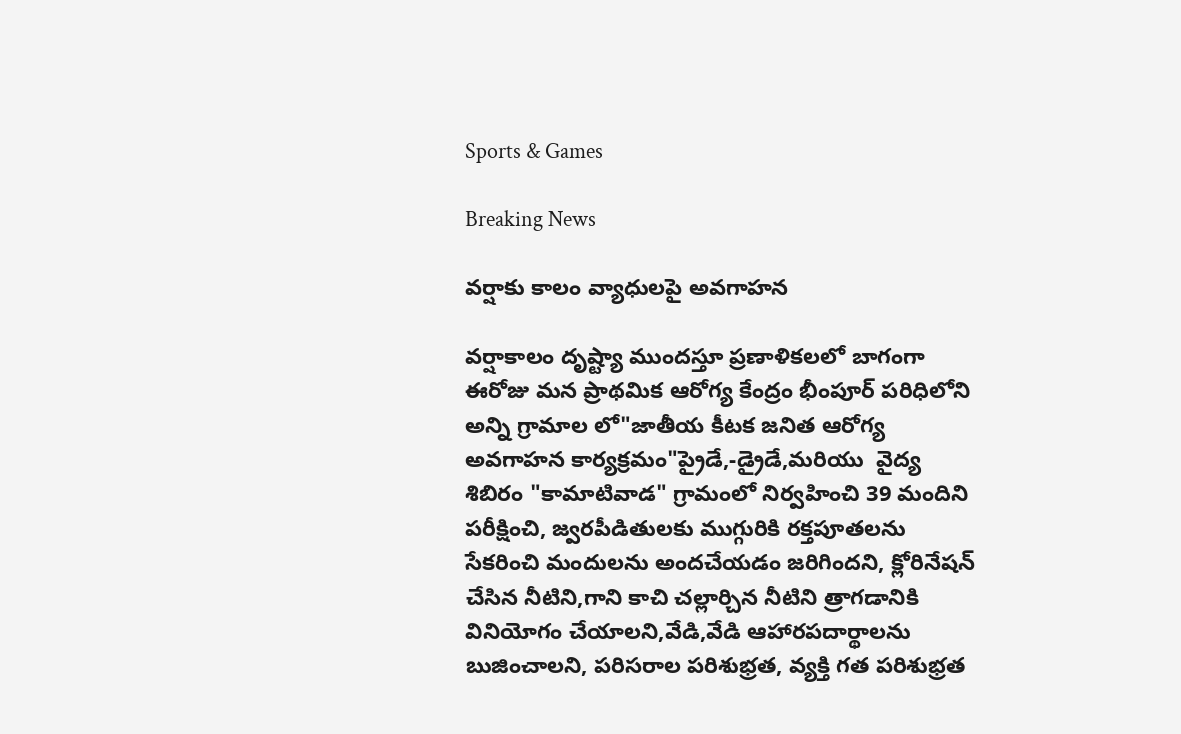Sports & Games

Breaking News

వర్షాకు కాలం వ్యాధులపై అవగాహన

వర్షాకాలం దృష్ట్యా ముందస్తూ ప్రణాళికలలో బాగంగా ఈరోజు మన ప్రాథమిక ఆరోగ్య కేంద్రం భీంపూర్ పరిధిలోని అన్ని గ్రామాల లో"జాతీయ కీటక జనిత ఆరోగ్య అవగాహన కార్యక్రమం"ప్రైడే,-డ్రైడే,మరియు  వైద్య శిబిరం "కామాటివాడ" గ్రామంలో నిర్వహించి 39 మందిని పరీక్షించి, జ్వరపీడితులకు ముగ్గురికి రక్తపూతలను సేకరించి మందులను అందచేయడం జరిగిందని, క్లోరినేషన్ చేసిన నీటిని,గాని కాచి చల్లార్చిన నీటిని త్రాగడానికి వినియోగం చేయాలని,వేడి,వేడి ఆహారపదార్థాలను బుజించాలని, పరిసరాల పరిశుభ్రత, వ్యక్తి గత పరిశుభ్రత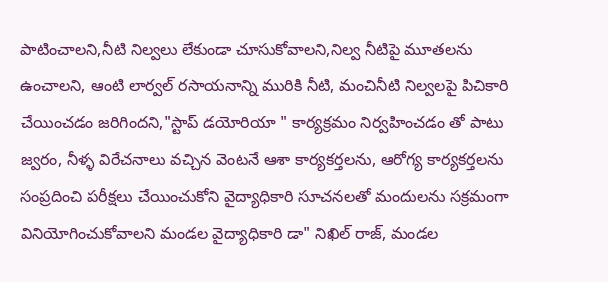పాటించాలని,నీటి నిల్వలు లేకుండా చూసుకోవాలని,నిల్వ నీటిపై మూతలను ఉంచాలని, ఆంటి లార్వల్ రసాయనాన్ని మురికి నీటి, మంచినీటి నిల్వలపై పిచికారి చేయించడం జరిగిందని,"స్టాప్ డయోరియా " కార్యక్రమం నిర్వహించడం తో పాటు జ్వరం, నీళ్ళ విరేచనాలు వచ్చిన వెంటనే ఆశా కార్యకర్తలను, ఆరోగ్య కార్యకర్తలను సంప్రదించి పరీక్షలు చేయించుకోని వైద్యాధికారి సూచనలతో మందులను సక్రమంగా వినియోగించుకోవాలని మండల వైద్యాధికారి డా" నిఖిల్ రాజ్, మండల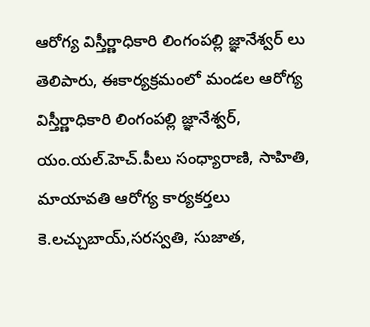ఆరోగ్య విస్తీర్ణాధికారి లింగంపల్లి జ్ఞానేశ్వర్ లు తెలిపారు, ఈకార్యక్రమంలో మండల ఆరోగ్య విస్తీర్ణాధికారి లింగంపల్లి జ్ఞానేశ్వర్, యం.యల్.హెచ్.పీలు సంధ్యారాణి, సాహితి, మాయావతి ఆరోగ్య కార్యకర్తలు కె.లచ్చుబాయ్,సరస్వతి, సుజాత,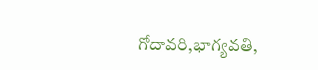గోదావరి,భాగ్యవతి,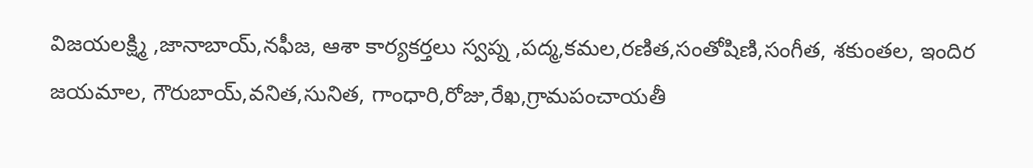విజయలక్ష్మి ,జానాబాయ్,నఫీజ, ఆశా కార్యకర్తలు స్వప్న ,పద్మ,కమల,రణిత,సంతోషిణి,సంగీత, శకుంతల, ఇందిర జయమాల, గౌరుబాయ్,వనిత,సునిత, గాంధారి,రోజు,రేఖ,గ్రామపంచాయతీ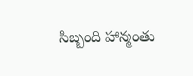సిబ్బంది హాన్మంతు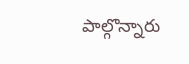పాల్గొన్నారు